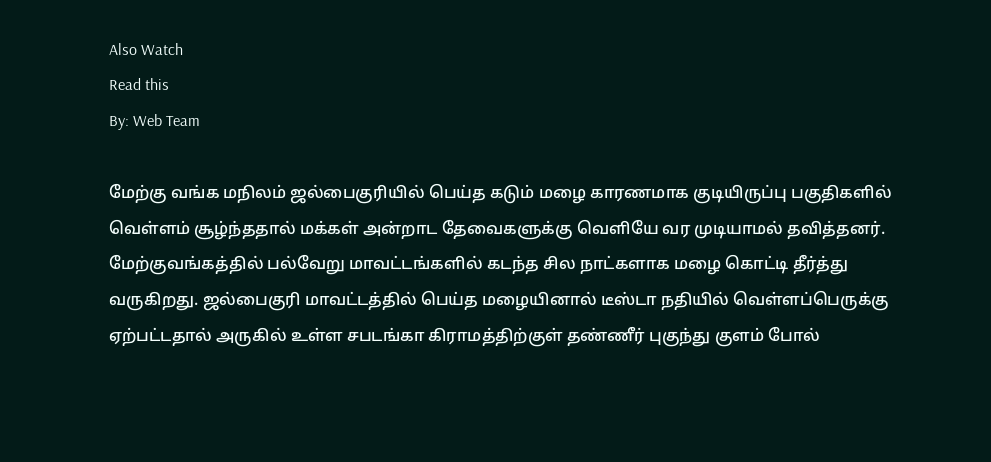Also Watch
Read this
By: Web Team

மேற்கு வங்க மநிலம் ஜல்பைகுரியில் பெய்த கடும் மழை காரணமாக குடியிருப்பு பகுதிகளில் வெள்ளம் சூழ்ந்ததால் மக்கள் அன்றாட தேவைகளுக்கு வெளியே வர முடியாமல் தவித்தனர்.
மேற்குவங்கத்தில் பல்வேறு மாவட்டங்களில் கடந்த சில நாட்களாக மழை கொட்டி தீர்த்து வருகிறது. ஜல்பைகுரி மாவட்டத்தில் பெய்த மழையினால் டீஸ்டா நதியில் வெள்ளப்பெருக்கு ஏற்பட்டதால் அருகில் உள்ள சபடங்கா கிராமத்திற்குள் தண்ணீர் புகுந்து குளம் போல்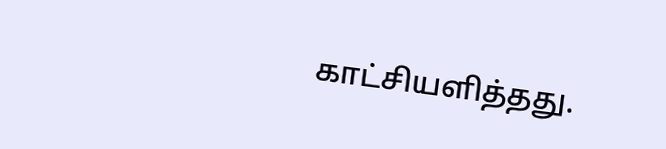காட்சியளித்தது.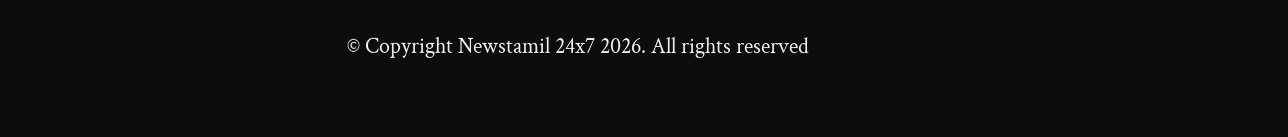© Copyright Newstamil 24x7 2026. All rights reserved